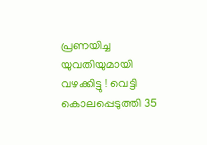പ്രണയിച്ച യുവതിയുമായി വഴക്കിട്ടു ! വെട്ടി കൊലപ്പെടുത്തി 35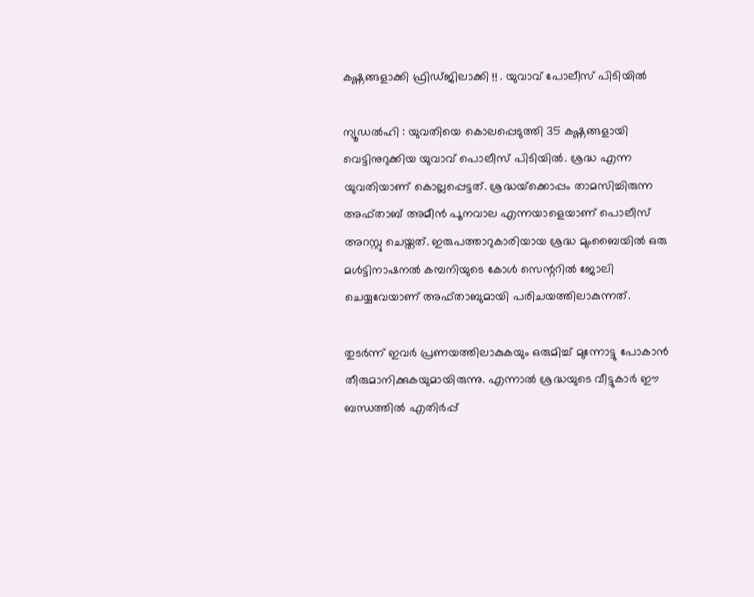കഷ്ണങ്ങളാക്കി ഫ്രിഡ്ജിലാക്കി !! . യുവാവ് പോലീസ് പിടിയില്‍

ന്യൂഡല്‍ഹി : യുവതിയെ കൊലപ്പെടുത്തി 35 കഷ്ണങ്ങളായി വെട്ടിനുറുക്കിയ യുവാവ് പൊലീസ് പിടിയില്‍. ശ്രദ്ധ എന്ന യുവതിയാണ് കൊല്ലപ്പെട്ടത്. ശ്രദ്ധയ്‌ക്കൊപ്പം താമസിച്ചിരുന്ന അഫ്താബ് അമീന്‍ പൂനവാല എന്നയാളെയാണ് പൊലീസ് അറസ്റ്റു ചെയ്തത്. ഇരുപത്താറുകാരിയായ ശ്രദ്ധ മുംബൈയില്‍ ഒരു മള്‍ട്ടിനാഷനല്‍ കമ്പനിയുടെ കോള്‍ സെന്ററില്‍ ജോലി ചെയ്യവേയാണ് അഫ്താബുമായി പരിചയത്തിലാകുന്നത്.

തുടര്‍ന്ന് ഇവര്‍ പ്രണയത്തിലാകുകയും ഒരുമിച്ച് മുന്നോട്ടു പോകാന്‍ തീരുമാനിക്കുകയുമായിരുന്നു. എന്നാല്‍ ശ്രദ്ധയുടെ വീട്ടുകാര്‍ ഈ ബന്ധത്തില്‍ എതിര്‍പ്പ്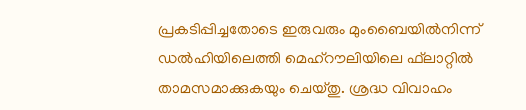പ്രകടിപ്പിച്ചതോടെ ഇരുവരും മുംബൈയില്‍നിന്ന് ഡല്‍ഹിയിലെത്തി മെഹ്‌റൗലിയിലെ ഫ്‌ലാറ്റില്‍ താമസമാക്കുകയും ചെയ്തു. ശ്രദ്ധ വിവാഹം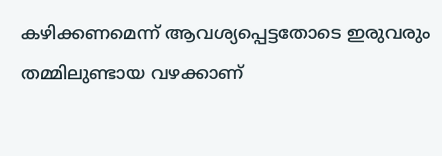കഴിക്കണമെന്ന് ആവശ്യപ്പെട്ടതോടെ ഇരുവരും തമ്മിലുണ്ടായ വഴക്കാണ്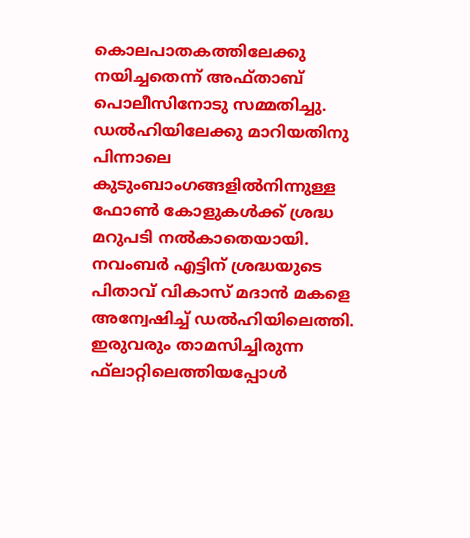കൊലപാതകത്തിലേക്കു നയിച്ചതെന്ന് അഫ്താബ് പൊലീസിനോടു സമ്മതിച്ചു.
ഡല്‍ഹിയിലേക്കു മാറിയതിനു പിന്നാലെ കുടുംബാംഗങ്ങളില്‍നിന്നുള്ള ഫോണ്‍ കോളുകള്‍ക്ക് ശ്രദ്ധ മറുപടി നല്‍കാതെയായി. നവംബര്‍ എട്ടിന് ശ്രദ്ധയുടെ പിതാവ് വികാസ് മദാന്‍ മകളെ അന്വേഷിച്ച് ഡല്‍ഹിയിലെത്തി. ഇരുവരും താമസിച്ചിരുന്ന ഫ്‌ലാറ്റിലെത്തിയപ്പോള്‍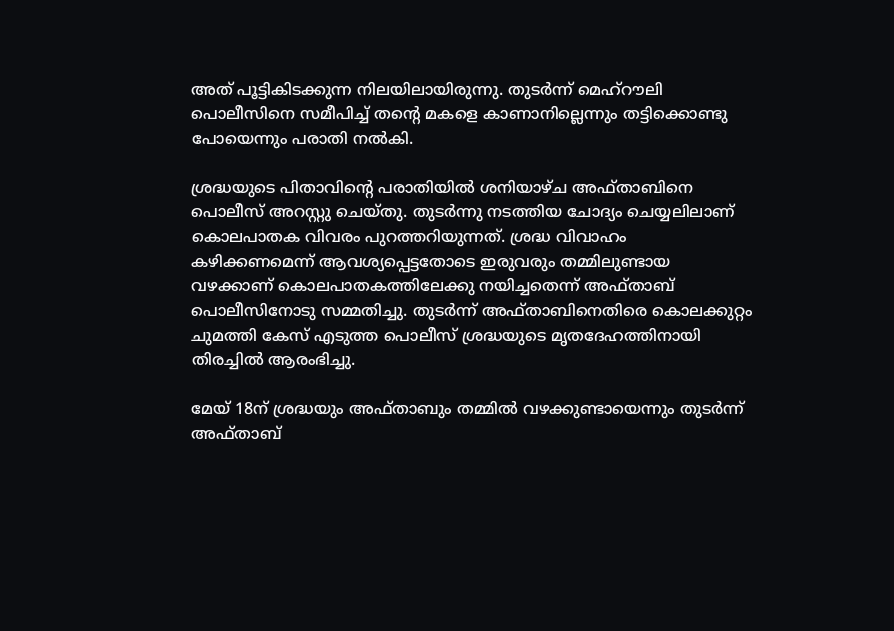അത് പൂട്ടികിടക്കുന്ന നിലയിലായിരുന്നു. തുടര്‍ന്ന് മെഹ്‌റൗലി പൊലീസിനെ സമീപിച്ച് തന്റെ മകളെ കാണാനില്ലെന്നും തട്ടിക്കൊണ്ടു പോയെന്നും പരാതി നല്‍കി.

ശ്രദ്ധയുടെ പിതാവിന്റെ പരാതിയില്‍ ശനിയാഴ്ച അഫ്താബിനെ പൊലീസ് അറസ്റ്റു ചെയ്തു. തുടര്‍ന്നു നടത്തിയ ചോദ്യം ചെയ്യലിലാണ് കൊലപാതക വിവരം പുറത്തറിയുന്നത്. ശ്രദ്ധ വിവാഹം കഴിക്കണമെന്ന് ആവശ്യപ്പെട്ടതോടെ ഇരുവരും തമ്മിലുണ്ടായ വഴക്കാണ് കൊലപാതകത്തിലേക്കു നയിച്ചതെന്ന് അഫ്താബ് പൊലീസിനോടു സമ്മതിച്ചു. തുടര്‍ന്ന് അഫ്താബിനെതിരെ കൊലക്കുറ്റം ചുമത്തി കേസ് എടുത്ത പൊലീസ് ശ്രദ്ധയുടെ മൃതദേഹത്തിനായി തിരച്ചില്‍ ആരംഭിച്ചു.

മേയ് 18ന് ശ്രദ്ധയും അഫ്താബും തമ്മില്‍ വഴക്കുണ്ടായെന്നും തുടര്‍ന്ന് അഫ്താബ്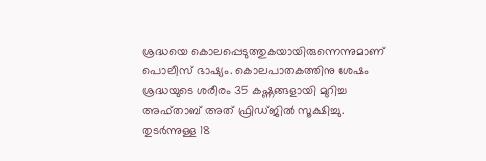ശ്രദ്ധയെ കൊലപ്പെടുത്തുകയായിരുന്നെന്നുമാണ് പൊലീസ് ഭാഷ്യം. കൊലപാതകത്തിനു ശേഷം ശ്രദ്ധയുടെ ശരീരം 35 കഷ്ണങ്ങളായി മുറിച്ച അഫ്താബ് അത് ഫ്രിഡ്ജില്‍ സൂക്ഷിച്ചു. തുടര്‍ന്നുള്ള 18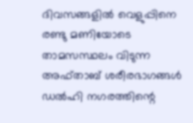ദിവസങ്ങളില്‍ വെളുപ്പിനെ രണ്ടു മണിയോടെ താമസസ്ഥലം വിടുന്ന അഫ്താബ് ശരീരഭാഗങ്ങള്‍ ഡല്‍ഹി നഗരത്തിന്റെ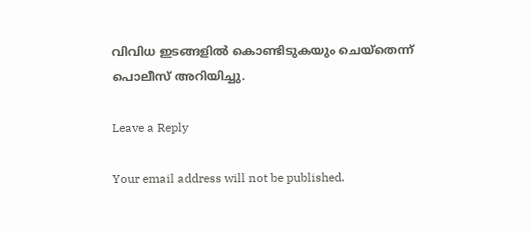വിവിധ ഇടങ്ങളില്‍ കൊണ്ടിടുകയും ചെയ്‌തെന്ന് പൊലീസ് അറിയിച്ചു.

Leave a Reply

Your email address will not be published.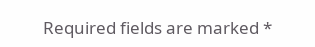Required fields are marked *